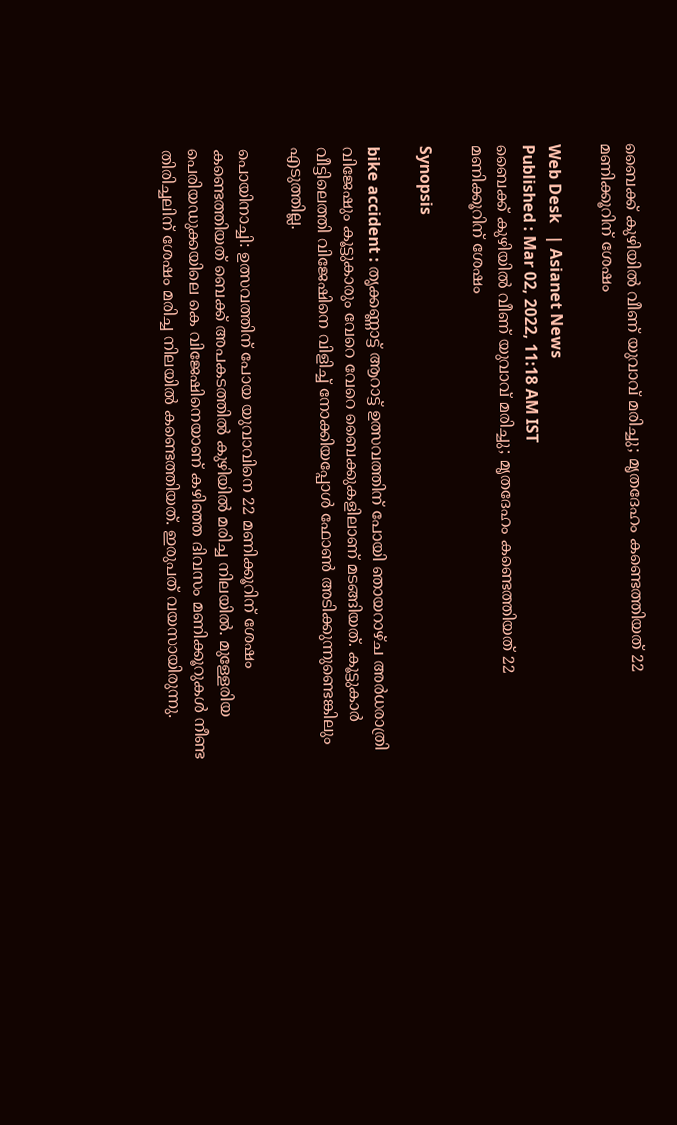ബൈക്ക് കുഴിയില്‍ വീണ് യുവാവ് മരിച്ചു; മൃതദേഹം കണ്ടെത്തിയത് 22 മണിക്കൂറിന് ശേഷം

Web Desk   | Asianet News
Published : Mar 02, 2022, 11:18 AM IST
ബൈക്ക് കുഴിയില്‍ വീണ് യുവാവ് മരിച്ചു; മൃതദേഹം കണ്ടെത്തിയത് 22 മണിക്കൂറിന് ശേഷം

Synopsis

bike accident : തൃക്കണ്ണാട്ട് ആറാട്ട് ഉത്സവത്തിന് പോയി ഞായറാഴ്ച അര്‍ധരാത്രി വിജേഷും കൂട്ടുകാരും വേറെ വേറെ ബൈക്കുകളിലാണ് മടങ്ങിയത്. കൂട്ടുകാര്‍ വീട്ടിലെത്തി വിജേഷിനെ വിളിച്ച് നോക്കിയപ്പോള്‍ ഫോണ്‍ അടിക്കുന്നുണ്ടെങ്കിലും എടുത്തില്ല.

പൊയിനാച്ചി: ഉത്സവത്തിന് പോയ യുവാവിനെ 22 മണിക്കൂറിന് ശേഷം കണ്ടെത്തിയത് ബെക്ക് അപകടത്തില്‍ കുഴിയില്‍ മരിച്ച നിലയില്‍. മുള്ളേരിയ പെരിയഡുക്കയിലെ കെ വിജേഷിനെയാണ് കഴിഞ്ഞ ദിവസം മണിക്കൂറുകള്‍ നീണ്ട തിരിച്ചലിന് ശേഷം മരിച്ച നിലയില്‍ കണ്ടെത്തിയത്. ഇരുപത് വയസായിരുന്നു.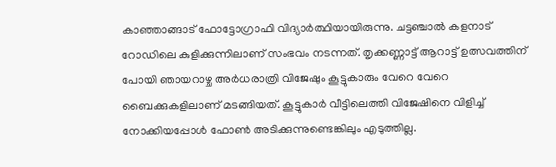കാഞ്ഞാങ്ങാട് ഫോട്ടോഗ്രാഫി വിദ്യാര്‍ത്ഥിയായിരുന്നു. ചട്ടഞ്ചാല്‍ കളനാട് റോഡിലെ കുളിക്കുന്നിലാണ് സംഭവം നടന്നത്. തൃക്കണ്ണാട്ട് ആറാട്ട് ഉത്സവത്തിന് പോയി ഞായറാഴ്ച അര്‍ധരാത്രി വിജേഷും കൂട്ടുകാരും വേറെ വേറെ ബൈക്കുകളിലാണ് മടങ്ങിയത്. കൂട്ടുകാര്‍ വീട്ടിലെത്തി വിജേഷിനെ വിളിച്ച് നോക്കിയപ്പോള്‍ ഫോണ്‍ അടിക്കുന്നുണ്ടെങ്കിലും എടുത്തില്ല.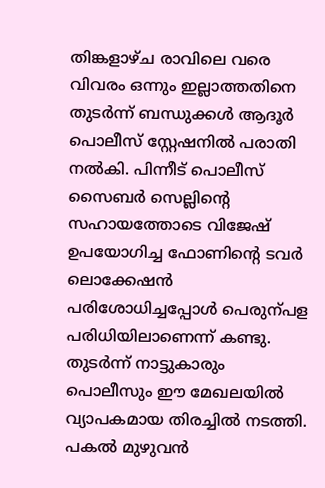തിങ്കളാഴ്ച രാവിലെ വരെ വിവരം ഒന്നും ഇല്ലാത്തതിനെ തുടര്‍ന്ന് ബന്ധുക്കള്‍ ആദൂര്‍ പൊലീസ് സ്റ്റേഷനില്‍ പരാതി നല്‍കി. പിന്നീട് പൊലീസ് സൈബര്‍ സെല്ലിന്‍റെ സഹായത്തോടെ വിജേഷ് ഉപയോഗിച്ച ഫോണിന്‍റെ ടവര്‍ ലൊക്കേഷന്‍ പരിശോധിച്ചപ്പോള്‍ പെരുന്പള പരിധിയിലാണെന്ന് കണ്ടു. തുടര്‍ന്ന് നാട്ടുകാരും പൊലീസും ഈ മേഖലയില്‍ വ്യാപകമായ തിരച്ചില്‍ നടത്തി. പകല്‍ മുഴുവന്‍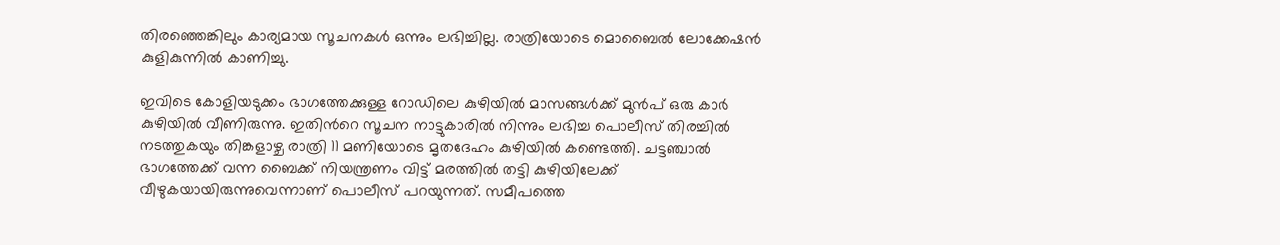തിരഞ്ഞെങ്കിലും കാര്യമായ സൂചനകള്‍ ഒന്നും ലഭിച്ചില്ല. രാത്രിയോടെ മൊബൈല്‍ ലോക്കേഷന്‍ കുളികുന്നില്‍ കാണിച്ചു.

ഇവിടെ കോളിയടുക്കം ഭാഗത്തേക്കുള്ള റോഡിലെ കുഴിയില്‍ മാസങ്ങള്‍ക്ക് മുന്‍പ് ഒരു കാര്‍ കുഴിയില്‍ വീണിരുന്നു. ഇതിന്‍റെ സൂചന നാട്ടുകാരില്‍ നിന്നും ലഭിച്ച പൊലീസ് തിരച്ചില്‍ നടത്തുകയും തിങ്കളാഴ്ച രാത്രി 11 മണിയോടെ മൃതദേഹം കുഴിയില്‍ കണ്ടെത്തി. ചട്ടഞ്ചാല്‍ ഭാഗത്തേക്ക് വന്ന ബൈക്ക് നിയന്ത്രണം വിട്ട് മരത്തില്‍ തട്ടി കുഴിയിലേക്ക് വീഴുകയായിരുന്നുവെന്നാണ് പൊലീസ് പറയുന്നത്. സമീപത്തെ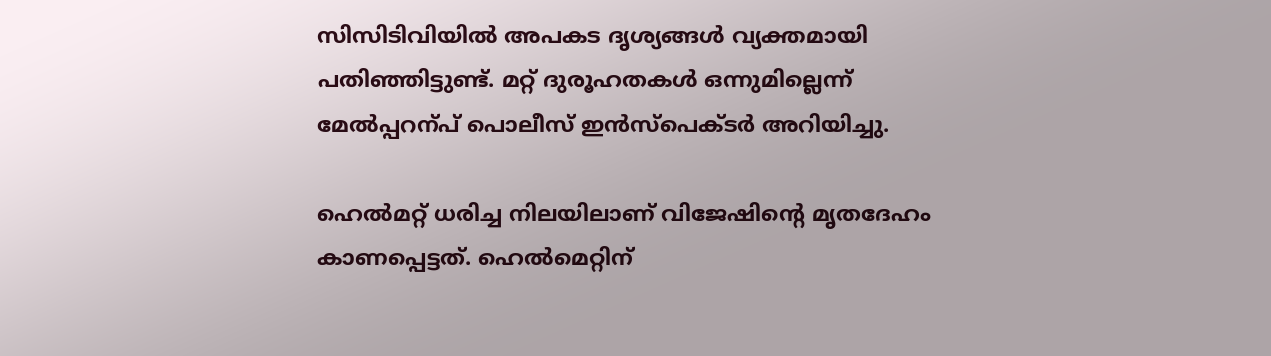സിസിടിവിയില്‍ അപകട ദൃശ്യങ്ങള്‍ വ്യക്തമായി പതിഞ്ഞിട്ടുണ്ട്. മറ്റ് ദുരൂഹതകള്‍ ഒന്നുമില്ലെന്ന് മേല്‍പ്പറന്പ് പൊലീസ് ഇന്‍സ്പെക്ടര്‍ അറിയിച്ചു.

ഹെല്‍മറ്റ് ധരിച്ച നിലയിലാണ് വിജേഷിന്‍റെ മൃതദേഹം കാണപ്പെട്ടത്. ഹെല്‍മെറ്റിന്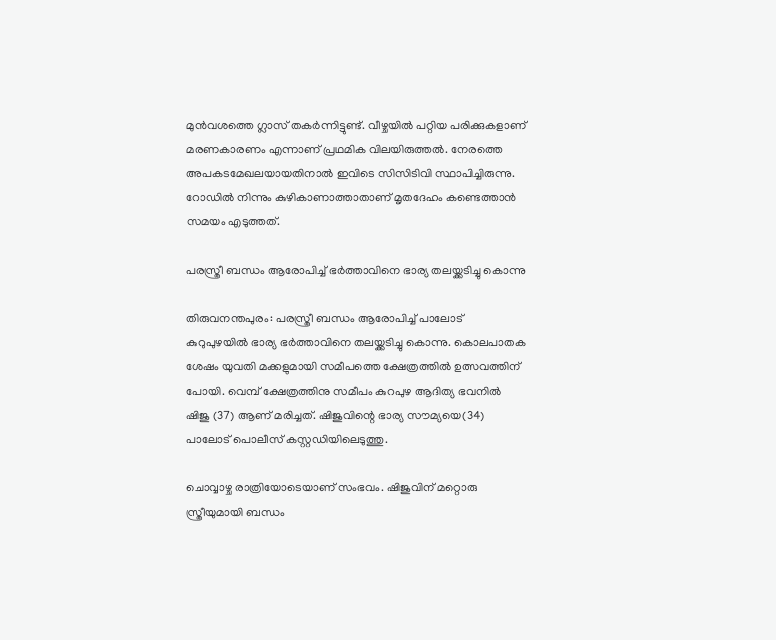മുന്‍വശത്തെ ഗ്ലാസ് തകര്‍ന്നിട്ടുണ്ട്. വീഴ്ചയില്‍ പറ്റിയ പരിക്കുകളാണ് മരണകാരണം എന്നാണ് പ്രഥമിക വിലയിരുത്തല്‍. നേരത്തെ അപകടമേഖലയായതിനാല്‍ ഇവിടെ സിസിടിവി സ്ഥാപിച്ചിരുന്നു. റോഡില്‍ നിന്നും കുഴികാണാത്താതാണ് മൃതദേഹം കണ്ടെത്താന്‍ സമയം എടുത്തത്.

പരസ്ത്രീ ബന്ധം ആരോപിച്ച് ഭര്‍ത്താവിനെ ഭാര്യ തലയ്ക്കടിച്ചു കൊന്നു

തിരുവനന്തപുരം: പരസ്ത്രീ ബന്ധം ആരോപിച്ച് പാലോട് കുറുപുഴയിൽ ഭാര്യ ഭർത്താവിനെ തലയ്ക്കടിച്ചു കൊന്നു. കൊലപാതക ശേഷം യുവതി മക്കളുമായി സമീപത്തെ ക്ഷേത്രത്തിൽ ഉത്സവത്തിന് പോയി. വെമ്പ് ക്ഷേത്രത്തിനു സമീപം കുറപുഴ ആദിത്യ ഭവനിൽ ഷിജു (37) ആണ് മരിച്ചത്. ഷിജുവിന്റെ ഭാര്യ സൗമ്യയെ(34) പാലോട് പൊലീസ് കസ്റ്റഡിയിലെടുത്തു.

ചൊവ്വാഴ്ച രാത്രിയോടെയാണ് സംഭവം. ഷിജുവിന് മറ്റൊരു സ്ത്രീയുമായി ബന്ധം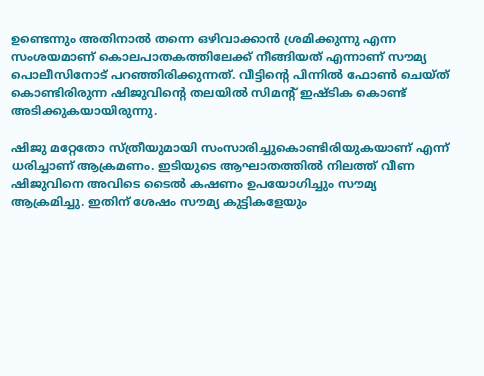ഉണ്ടെന്നും അതിനാൽ തന്നെ ഒഴിവാക്കാൻ ശ്രമിക്കുന്നു എന്ന സംശയമാണ് കൊലപാതകത്തിലേക്ക് നീങ്ങിയത് എന്നാണ് സൗമ്യ പൊലീസിനോട് പറഞ്ഞിരിക്കുന്നത്. വീട്ടിന്റെ പിന്നിൽ ഫോൺ ചെയ്ത് കൊണ്ടിരിരുന്ന ഷിജുവിന്‍റെ തലയിൽ സിമന്‍റ് ഇഷ്ടിക കൊണ്ട് അടിക്കുകയായിരുന്നു.

ഷിജു മറ്റേതോ സ്ത്രീയുമായി സംസാരിച്ചുകൊണ്ടിരിയുകയാണ് എന്ന് ധരിച്ചാണ് ആക്രമണം. ഇടിയുടെ ആഘാതത്തിൽ നിലത്ത് വീണ ഷിജുവിനെ അവിടെ ടൈൽ കഷണം ഉപയോഗിച്ചും സൗമ്യ ആക്രമിച്ചു. ഇതിന് ശേഷം സൗമ്യ കുട്ടികളേയും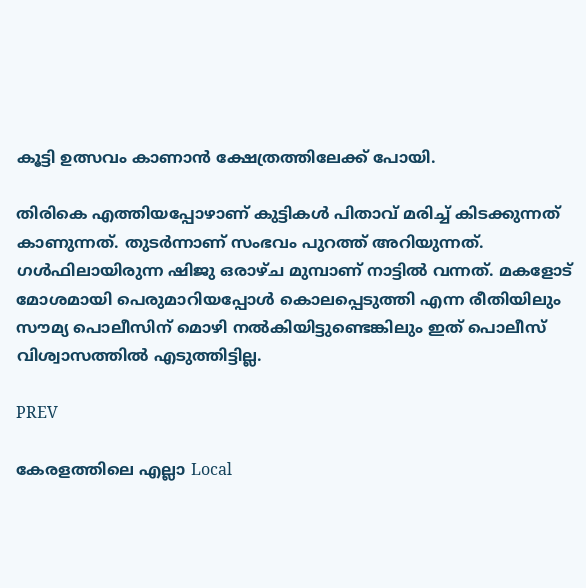കൂട്ടി ഉത്സവം കാണാൻ ക്ഷേത്രത്തിലേക്ക് പോയി.

തിരികെ എത്തിയപ്പോഴാണ് കുട്ടികൾ പിതാവ് മരിച്ച് കിടക്കുന്നത് കാണുന്നത്. തുടർന്നാണ്‌ സംഭവം പുറത്ത് അറിയുന്നത്. ഗൾഫിലായിരുന്ന ഷിജു ഒരാഴ്ച മുമ്പാണ് നാട്ടിൽ വന്നത്. മകളോട് മോശമായി പെരുമാറിയപ്പോൾ കൊലപ്പെടുത്തി എന്ന രീതിയിലും സൗമ്യ പൊലീസിന് മൊഴി നൽകിയിട്ടുണ്ടെങ്കിലും ഇത് പൊലീസ് വിശ്വാസത്തിൽ എടുത്തിട്ടില്ല.

PREV

കേരളത്തിലെ എല്ലാ Local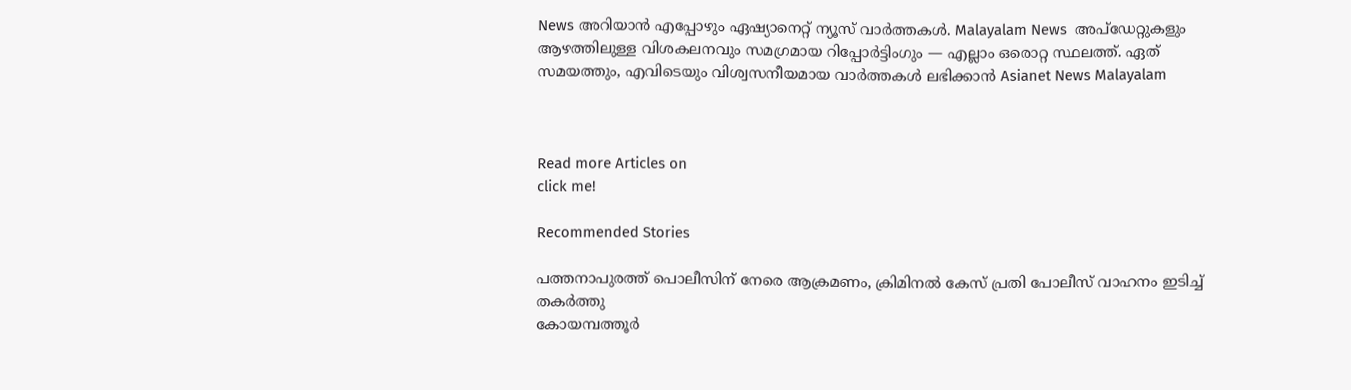News അറിയാൻ എപ്പോഴും ഏഷ്യാനെറ്റ് ന്യൂസ് വാർത്തകൾ. Malayalam News  അപ്‌ഡേറ്റുകളും ആഴത്തിലുള്ള വിശകലനവും സമഗ്രമായ റിപ്പോർട്ടിംഗും — എല്ലാം ഒരൊറ്റ സ്ഥലത്ത്. ഏത് സമയത്തും, എവിടെയും വിശ്വസനീയമായ വാർത്തകൾ ലഭിക്കാൻ Asianet News Malayalam



Read more Articles on
click me!

Recommended Stories

പത്തനാപുരത്ത് പൊലീസിന് നേരെ ആക്രമണം, ക്രിമിനൽ കേസ് പ്രതി പോലീസ് വാഹനം ഇടിച്ച് തകർത്തു
കോയമ്പത്തൂര്‍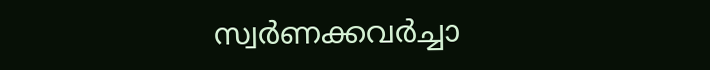സ്വര്‍ണക്കവര്‍ച്ചാ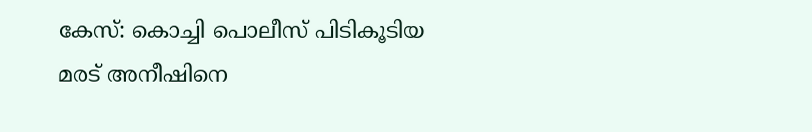കേസ്: കൊച്ചി പൊലീസ് പിടികൂടിയ മരട് അനീഷിനെ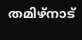തമിഴ്നാട്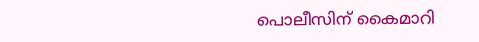പൊലീസിന് കൈമാറി